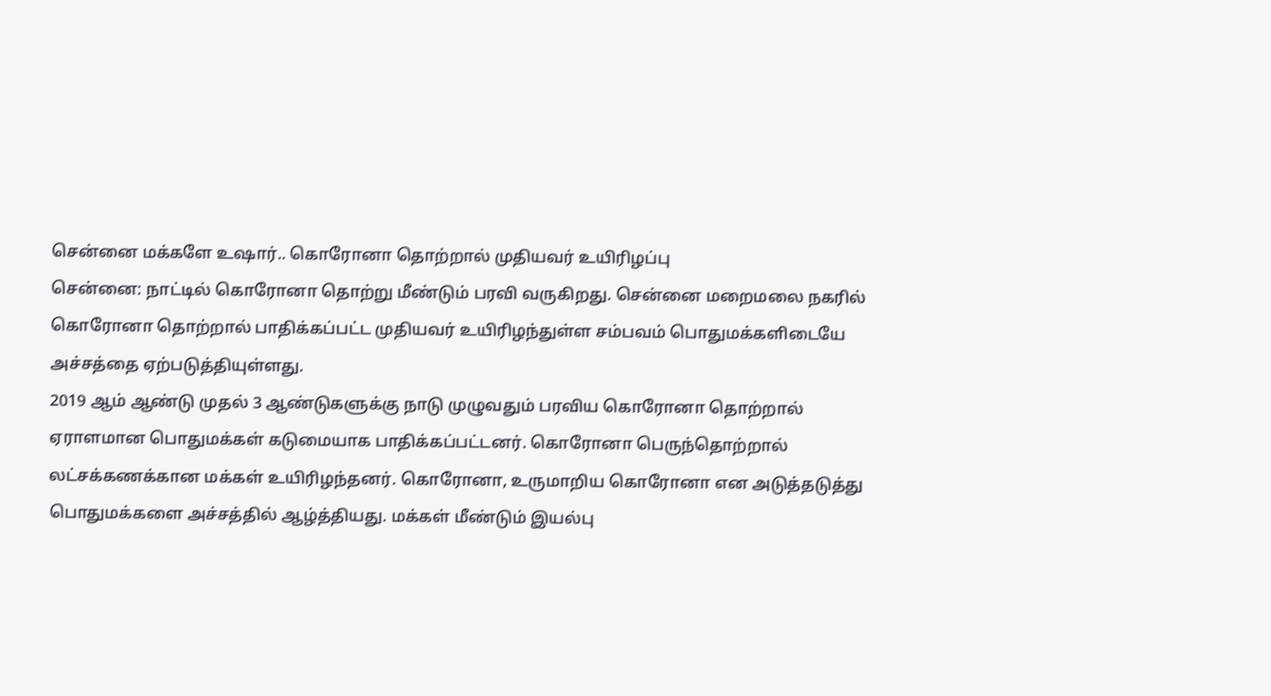சென்னை மக்களே உஷார்.. கொரோனா தொற்றால் முதியவர் உயிரிழப்பு
சென்னை: நாட்டில் கொரோனா தொற்று மீண்டும் பரவி வருகிறது. சென்னை மறைமலை நகரில் கொரோனா தொற்றால் பாதிக்கப்பட்ட முதியவர் உயிரிழந்துள்ள சம்பவம் பொதுமக்களிடையே அச்சத்தை ஏற்படுத்தியுள்ளது.
2019 ஆம் ஆண்டு முதல் 3 ஆண்டுகளுக்கு நாடு முழுவதும் பரவிய கொரோனா தொற்றால் ஏராளமான பொதுமக்கள் கடுமையாக பாதிக்கப்பட்டனர். கொரோனா பெருந்தொற்றால் லட்சக்கணக்கான மக்கள் உயிரிழந்தனர். கொரோனா, உருமாறிய கொரோனா என அடுத்தடுத்து பொதுமக்களை அச்சத்தில் ஆழ்த்தியது. மக்கள் மீண்டும் இயல்பு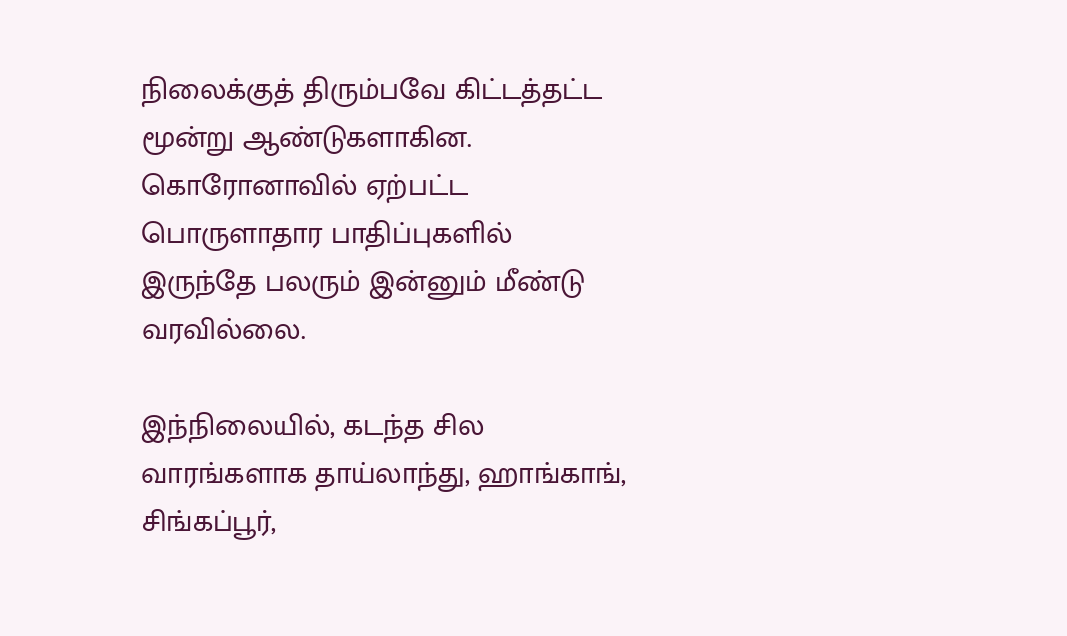நிலைக்குத் திரும்பவே கிட்டத்தட்ட மூன்று ஆண்டுகளாகின. கொரோனாவில் ஏற்பட்ட பொருளாதார பாதிப்புகளில் இருந்தே பலரும் இன்னும் மீண்டு வரவில்லை.

இந்நிலையில், கடந்த சில வாரங்களாக தாய்லாந்து, ஹாங்காங், சிங்கப்பூர்,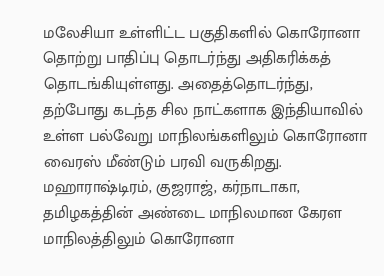மலேசியா உள்ளிட்ட பகுதிகளில் கொரோனா தொற்று பாதிப்பு தொடர்ந்து அதிகரிக்கத் தொடங்கியுள்ளது. அதைத்தொடர்ந்து, தற்போது கடந்த சில நாட்களாக இந்தியாவில் உள்ள பல்வேறு மாநிலங்களிலும் கொரோனா வைரஸ் மீண்டும் பரவி வருகிறது.
மஹாராஷ்டிரம், குஜராஜ், கர்நாடாகா, தமிழகத்தின் அண்டை மாநிலமான கேரள மாநிலத்திலும் கொரோனா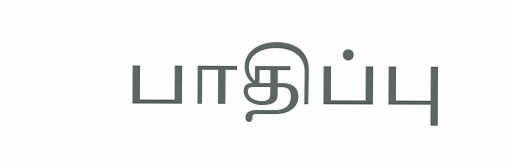பாதிப்பு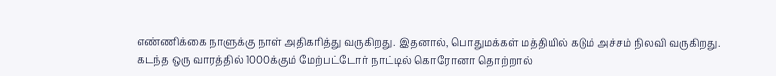எண்ணிக்கை நாளுக்கு நாள் அதிகரித்து வருகிறது. இதனால், பொதுமக்கள் மத்தியில் கடும் அச்சம் நிலவி வருகிறது.
கடந்த ஒரு வாரத்தில் 1000க்கும் மேற்பட்டோர் நாட்டில் கொரோனா தொற்றால்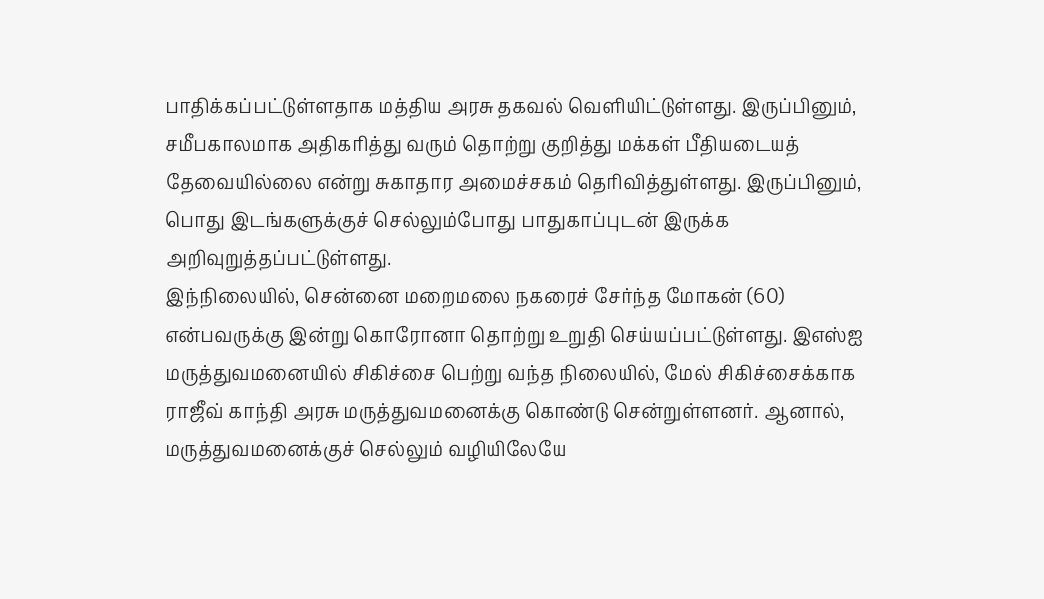பாதிக்கப்பட்டுள்ளதாக மத்திய அரசு தகவல் வெளியிட்டுள்ளது. இருப்பினும், சமீபகாலமாக அதிகரித்து வரும் தொற்று குறித்து மக்கள் பீதியடையத் தேவையில்லை என்று சுகாதார அமைச்சகம் தெரிவித்துள்ளது. இருப்பினும், பொது இடங்களுக்குச் செல்லும்போது பாதுகாப்புடன் இருக்க அறிவுறுத்தப்பட்டுள்ளது.
இந்நிலையில், சென்னை மறைமலை நகரைச் சேர்ந்த மோகன் (60) என்பவருக்கு இன்று கொரோனா தொற்று உறுதி செய்யப்பட்டுள்ளது. இஎஸ்ஐ மருத்துவமனையில் சிகிச்சை பெற்று வந்த நிலையில், மேல் சிகிச்சைக்காக ராஜீவ் காந்தி அரசு மருத்துவமனைக்கு கொண்டு சென்றுள்ளனர். ஆனால், மருத்துவமனைக்குச் செல்லும் வழியிலேயே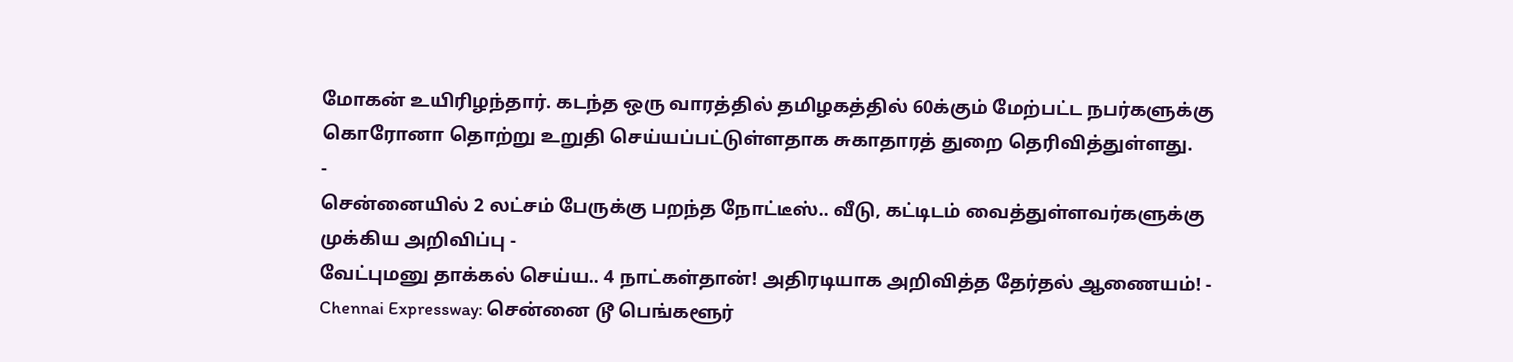மோகன் உயிரிழந்தார். கடந்த ஒரு வாரத்தில் தமிழகத்தில் 60க்கும் மேற்பட்ட நபர்களுக்கு கொரோனா தொற்று உறுதி செய்யப்பட்டுள்ளதாக சுகாதாரத் துறை தெரிவித்துள்ளது.
-
சென்னையில் 2 லட்சம் பேருக்கு பறந்த நோட்டீஸ்.. வீடு, கட்டிடம் வைத்துள்ளவர்களுக்கு முக்கிய அறிவிப்பு -
வேட்புமனு தாக்கல் செய்ய.. 4 நாட்கள்தான்! அதிரடியாக அறிவித்த தேர்தல் ஆணையம்! -
Chennai Expressway: சென்னை டூ பெங்களூர்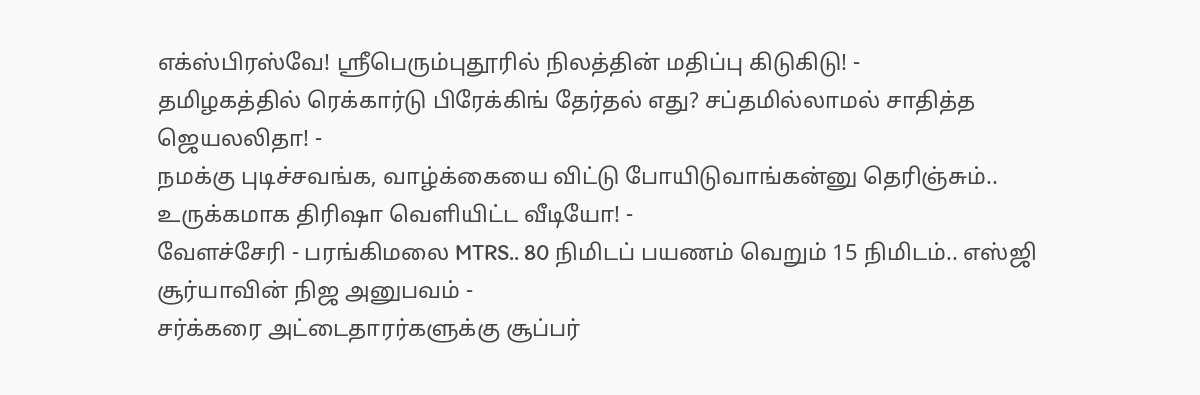எக்ஸ்பிரஸ்வே! ஸ்ரீபெரும்புதூரில் நிலத்தின் மதிப்பு கிடுகிடு! -
தமிழகத்தில் ரெக்கார்டு பிரேக்கிங் தேர்தல் எது? சப்தமில்லாமல் சாதித்த ஜெயலலிதா! -
நமக்கு புடிச்சவங்க, வாழ்க்கையை விட்டு போயிடுவாங்கன்னு தெரிஞ்சும்.. உருக்கமாக திரிஷா வெளியிட்ட வீடியோ! -
வேளச்சேரி - பரங்கிமலை MTRS.. 80 நிமிடப் பயணம் வெறும் 15 நிமிடம்.. எஸ்ஜி சூர்யாவின் நிஜ அனுபவம் -
சர்க்கரை அட்டைதாரர்களுக்கு சூப்பர்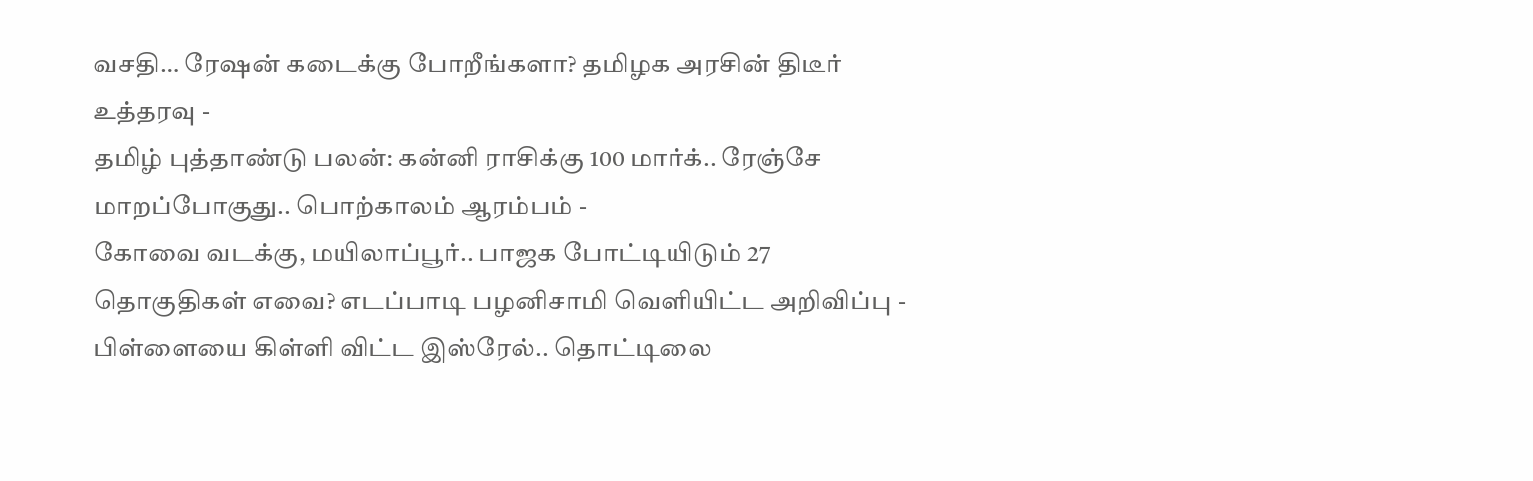வசதி… ரேஷன் கடைக்கு போறீங்களா? தமிழக அரசின் திடீர் உத்தரவு -
தமிழ் புத்தாண்டு பலன்: கன்னி ராசிக்கு 100 மார்க்.. ரேஞ்சே மாறப்போகுது.. பொற்காலம் ஆரம்பம் -
கோவை வடக்கு, மயிலாப்பூர்.. பாஜக போட்டியிடும் 27 தொகுதிகள் எவை? எடப்பாடி பழனிசாமி வெளியிட்ட அறிவிப்பு -
பிள்ளையை கிள்ளி விட்ட இஸ்ரேல்.. தொட்டிலை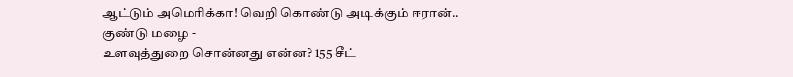ஆட்டும் அமெரிக்கா! வெறி கொண்டு அடிக்கும் ஈரான்.. குண்டு மழை -
உளவுத்துறை சொன்னது என்ன? 155 சீட்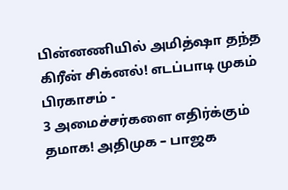பின்னணியில் அமித்ஷா தந்த கிரீன் சிக்னல்! எடப்பாடி முகம் பிரகாசம் -
3 அமைச்சர்களை எதிர்க்கும் தமாக! அதிமுக – பாஜக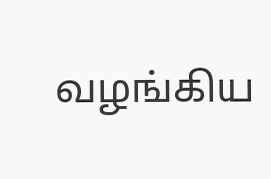வழங்கிய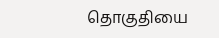தொகுதியை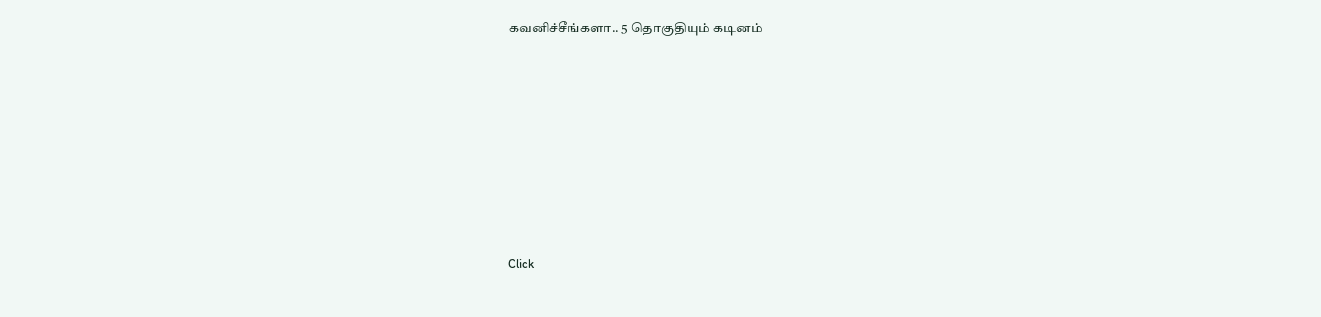கவனிச்சீங்களா.. 5 தொகுதியும் கடினம்












Click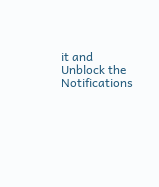it and Unblock the Notifications